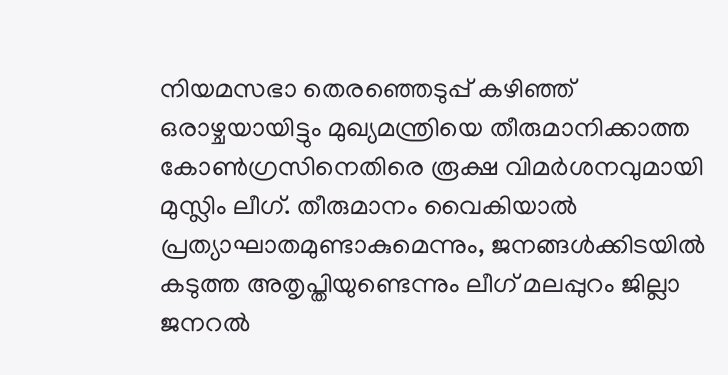നിയമസഭാ തെരഞ്ഞെടുപ്പ് കഴിഞ്ഞ് ഒരാഴ്ചയായിട്ടും മുഖ്യമന്ത്രിയെ തീരുമാനിക്കാത്ത കോൺഗ്രസിനെതിരെ രൂക്ഷ വിമർശനവുമായി മുസ്ലിം ലീഗ്. തീരുമാനം വൈകിയാൽ പ്രത്യാഘാതമുണ്ടാകുമെന്നും, ജനങ്ങൾക്കിടയിൽ കടുത്ത അതൃപ്തിയുണ്ടെന്നും ലീഗ് മലപ്പുറം ജില്ലാ ജനറൽ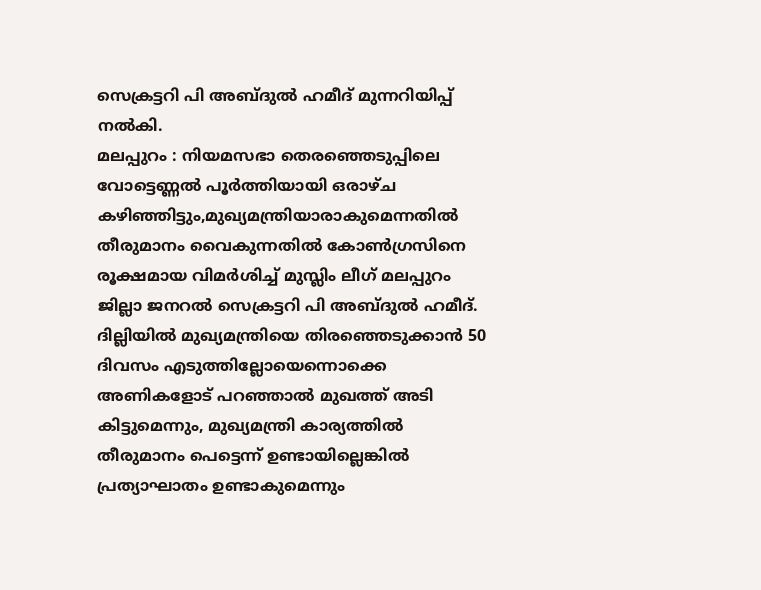സെക്രട്ടറി പി അബ്ദുൽ ഹമീദ് മുന്നറിയിപ്പ് നൽകി.
മലപ്പുറം : നിയമസഭാ തെരഞ്ഞെടുപ്പിലെ വോട്ടെണ്ണൽ പൂർത്തിയായി ഒരാഴ്ച കഴിഞ്ഞിട്ടും,മുഖ്യമന്ത്രിയാരാകുമെന്നതിൽ തീരുമാനം വൈകുന്നതിൽ കോൺഗ്രസിനെ രൂക്ഷമായ വിമർശിച്ച് മുസ്ലിം ലീഗ് മലപ്പുറം ജില്ലാ ജനറൽ സെക്രട്ടറി പി അബ്ദുൽ ഹമീദ്. ദില്ലിയിൽ മുഖ്യമന്ത്രിയെ തിരഞ്ഞെടുക്കാൻ 50 ദിവസം എടുത്തില്ലോയെന്നൊക്കെ അണികളോട് പറഞ്ഞാൽ മുഖത്ത് അടി കിട്ടുമെന്നും, മുഖ്യമന്ത്രി കാര്യത്തിൽ തീരുമാനം പെട്ടെന്ന് ഉണ്ടായില്ലെങ്കിൽ പ്രത്യാഘാതം ഉണ്ടാകുമെന്നും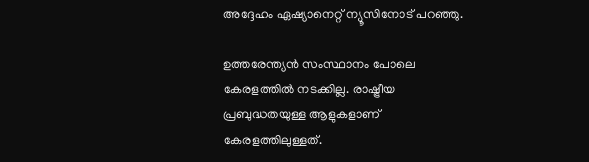അദ്ദേഹം ഏഷ്യാനെറ്റ് ന്യൂസിനോട് പറഞ്ഞു.

ഉത്തരേന്ത്യൻ സംസ്ഥാനം പോലെ കേരളത്തിൽ നടക്കില്ല. രാഷ്ട്രീയ പ്രബുദ്ധതയുള്ള ആളുകളാണ് കേരളത്തിലുള്ളത്.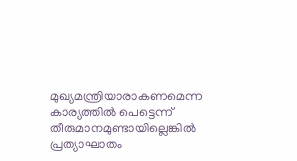മുഖ്യമന്ത്രിയാരാകണമെന്ന കാര്യത്തിൽ പെട്ടെന്ന് തീരുമാനമുണ്ടായില്ലെങ്കിൽ പ്രത്യാഘാതം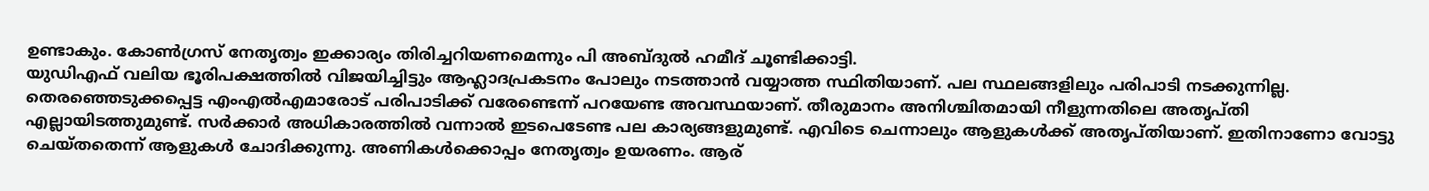ഉണ്ടാകും. കോൺഗ്രസ് നേതൃത്വം ഇക്കാര്യം തിരിച്ചറിയണമെന്നും പി അബ്ദുൽ ഹമീദ് ചൂണ്ടിക്കാട്ടി.
യുഡിഎഫ് വലിയ ഭൂരിപക്ഷത്തിൽ വിജയിച്ചിട്ടും ആഹ്ലാദപ്രകടനം പോലും നടത്താൻ വയ്യാത്ത സ്ഥിതിയാണ്. പല സ്ഥലങ്ങളിലും പരിപാടി നടക്കുന്നില്ല. തെരഞ്ഞെടുക്കപ്പെട്ട എംഎൽഎമാരോട് പരിപാടിക്ക് വരേണ്ടെന്ന് പറയേണ്ട അവസ്ഥയാണ്. തീരുമാനം അനിശ്ചിതമായി നീളുന്നതിലെ അതൃപ്തി എല്ലായിടത്തുമുണ്ട്. സർക്കാർ അധികാരത്തിൽ വന്നാൽ ഇടപെടേണ്ട പല കാര്യങ്ങളുമുണ്ട്. എവിടെ ചെന്നാലും ആളുകൾക്ക് അതൃപ്തിയാണ്. ഇതിനാണോ വോട്ടു ചെയ്തതെന്ന് ആളുകൾ ചോദിക്കുന്നു. അണികൾക്കൊപ്പം നേതൃത്വം ഉയരണം. ആര്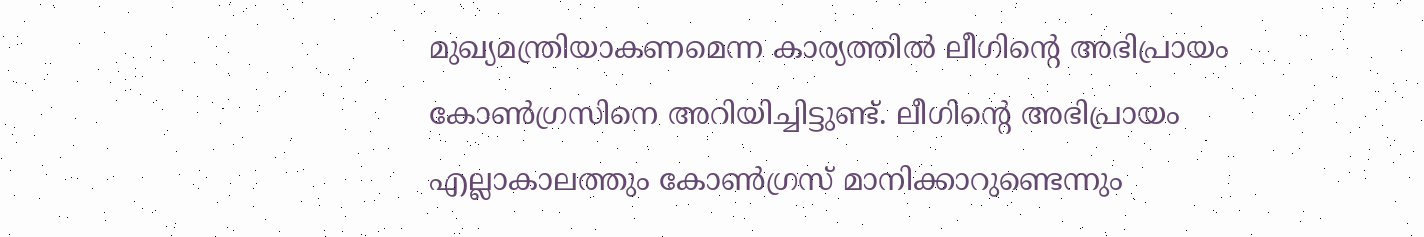മുഖ്യമന്ത്രിയാകണമെന്ന കാര്യത്തിൽ ലീഗിന്റെ അഭിപ്രായം കോൺഗ്രസിനെ അറിയിച്ചിട്ടുണ്ട്. ലീഗിന്റെ അഭിപ്രായം എല്ലാകാലത്തും കോൺഗ്രസ് മാനിക്കാറുണ്ടെന്നും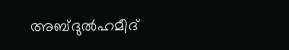അബ്ദുൽഹമീദ്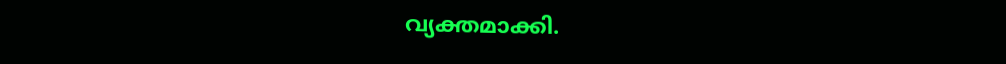വ്യക്തമാക്കി.